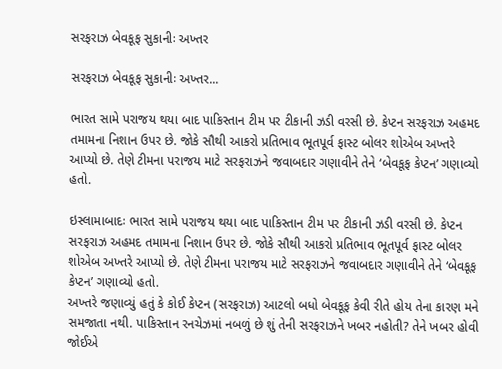સરફરાઝ બેવકૂફ સુકાનીઃ અખ્તર

સરફરાઝ બેવકૂફ સુકાનીઃ અખ્તર...

ભારત સામે પરાજય થયા બાદ પાકિસ્તાન ટીમ પર ટીકાની ઝડી વરસી છે. કેપ્ટન સરફરાઝ અહમદ તમામના નિશાન ઉપર છે. જોકે સૌથી આકરો પ્રતિભાવ ભૂતપૂર્વ ફાસ્ટ બોલર શોએબ અખ્તરે આપ્યો છે. તેણે ટીમના પરાજય માટે સરફરાઝને જવાબદાર ગણાવીને તેને ‘બેવકૂફ કેપ્ટન’ ગણાવ્યો હતો.

ઇસ્લામાબાદઃ ભારત સામે પરાજય થયા બાદ પાકિસ્તાન ટીમ પર ટીકાની ઝડી વરસી છે. કેપ્ટન સરફરાઝ અહમદ તમામના નિશાન ઉપર છે. જોકે સૌથી આકરો પ્રતિભાવ ભૂતપૂર્વ ફાસ્ટ બોલર શોએબ અખ્તરે આપ્યો છે. તેણે ટીમના પરાજય માટે સરફરાઝને જવાબદાર ગણાવીને તેને ‘બેવકૂફ કેપ્ટન’ ગણાવ્યો હતો.
અખ્તરે જણાવ્યું હતું કે કોઈ કેપ્ટન (સરફરાઝ) આટલો બધો બેવકૂફ કેવી રીતે હોય તેના કારણ મને સમજાતા નથી. પાકિસ્તાન રનચેઝમાં નબળું છે શું તેની સરફરાઝને ખબર નહોતી? તેને ખબર હોવી જોઈએ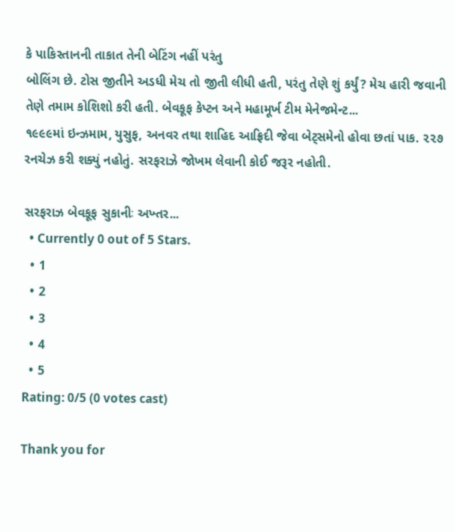કે પાકિસ્તાનની તાકાત તેની બેટિંગ નહીં પરંતુ
બોલિંગ છે. ટોસ જીતીને અડધી મેચ તો જીતી લીધી હતી, પરંતુ તેણે શું કર્યું? મેચ હારી જવાની તેણે તમામ કોશિશો કરી હતી. બેવકૂફ કેપ્ટન અને મહામૂર્ખ ટીમ મેનેજમેન્ટ...
૧૯૯૯માં ઇન્ઝમામ, યુસુફ, અનવર તથા શાહિદ આફ્રિદી જેવા બેટ્સમેનો હોવા છતાં પાક. ૨૨૭ રનચેઝ કરી શક્યું નહોતું. સરફરાઝે જોખમ લેવાની કોઈ જરૂર નહોતી.

સરફરાઝ બેવકૂફ સુકાનીઃ અખ્તર...
  • Currently 0 out of 5 Stars.
  • 1
  • 2
  • 3
  • 4
  • 5
Rating: 0/5 (0 votes cast)

Thank you for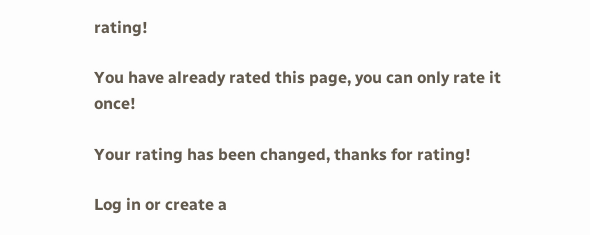rating!

You have already rated this page, you can only rate it once!

Your rating has been changed, thanks for rating!

Log in or create a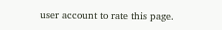user account to rate this page.